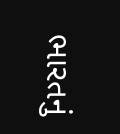ભારતનું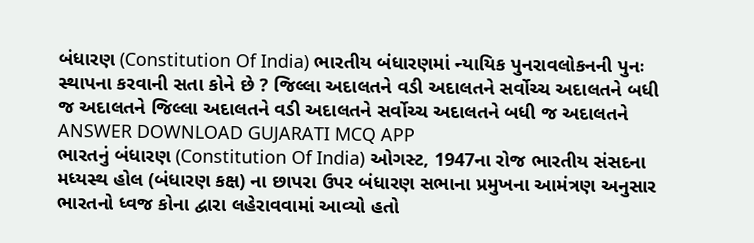બંધારણ (Constitution Of India) ભારતીય બંધારણમાં ન્યાયિક પુનરાવલોકનની પુનઃ સ્થાપના કરવાની સતા કોને છે ? જિલ્લા અદાલતને વડી અદાલતને સર્વોચ્ચ અદાલતને બધી જ અદાલતને જિલ્લા અદાલતને વડી અદાલતને સર્વોચ્ચ અદાલતને બધી જ અદાલતને ANSWER DOWNLOAD GUJARATI MCQ APP
ભારતનું બંધારણ (Constitution Of India) ઓગસ્ટ, 1947ના રોજ ભારતીય સંસદના મધ્યસ્થ હોલ (બંધારણ કક્ષ) ના છાપરા ઉપર બંધારણ સભાના પ્રમુખના આમંત્રણ અનુસાર ભારતનો ધ્વજ કોના દ્વારા લહેરાવવામાં આવ્યો હતો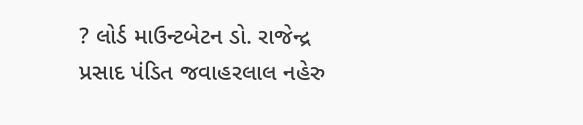? લોર્ડ માઉન્ટબેટન ડો. રાજેન્દ્ર પ્રસાદ પંડિત જવાહરલાલ નહેરુ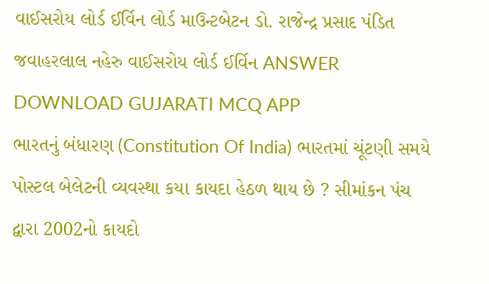વાઈસરોય લોર્ડ ઈર્વિન લોર્ડ માઉન્ટબેટન ડો. રાજેન્દ્ર પ્રસાદ પંડિત જવાહરલાલ નહેરુ વાઈસરોય લોર્ડ ઈર્વિન ANSWER DOWNLOAD GUJARATI MCQ APP
ભારતનું બંધારણ (Constitution Of India) ભારતમાં ચૂંટણી સમયે પોસ્ટલ બેલેટની વ્યવસ્થા કયા કાયદા હેઠળ થાય છે ? સીમાંકન પંચ દ્વારા 2002નો કાયદો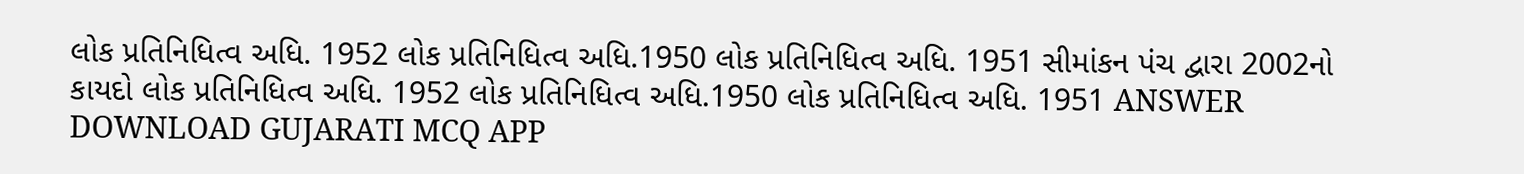લોક પ્રતિનિધિત્વ અધિ. 1952 લોક પ્રતિનિધિત્વ અધિ.1950 લોક પ્રતિનિધિત્વ અધિ. 1951 સીમાંકન પંચ દ્વારા 2002નો કાયદો લોક પ્રતિનિધિત્વ અધિ. 1952 લોક પ્રતિનિધિત્વ અધિ.1950 લોક પ્રતિનિધિત્વ અધિ. 1951 ANSWER DOWNLOAD GUJARATI MCQ APP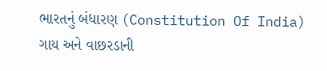ભારતનું બંધારણ (Constitution Of India) ગાય અને વાછરડાની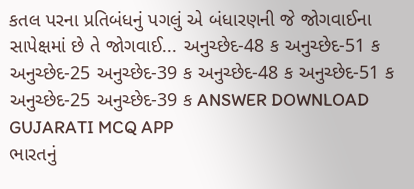કતલ પરના પ્રતિબંધનું પગલું એ બંધારણની જે જોગવાઈના સાપેક્ષમાં છે તે જોગવાઈ... અનુચ્છેદ-48 ક અનુચ્છેદ-51 ક અનુચ્છેદ-25 અનુચ્છેદ-39 ક અનુચ્છેદ-48 ક અનુચ્છેદ-51 ક અનુચ્છેદ-25 અનુચ્છેદ-39 ક ANSWER DOWNLOAD GUJARATI MCQ APP
ભારતનું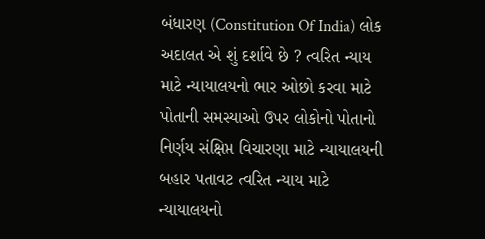બંધારણ (Constitution Of India) લોક અદાલત એ શું દર્શાવે છે ? ત્વરિત ન્યાય માટે ન્યાયાલયનો ભાર ઓછો કરવા માટે પોતાની સમસ્યાઓ ઉપર લોકોનો પોતાનો નિર્ણય સંક્ષિપ્ત વિચારણા માટે ન્યાયાલયની બહાર પતાવટ ત્વરિત ન્યાય માટે ન્યાયાલયનો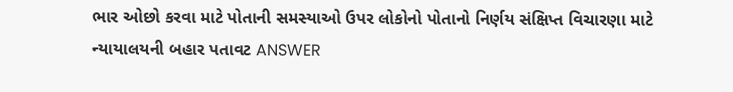ભાર ઓછો કરવા માટે પોતાની સમસ્યાઓ ઉપર લોકોનો પોતાનો નિર્ણય સંક્ષિપ્ત વિચારણા માટે ન્યાયાલયની બહાર પતાવટ ANSWER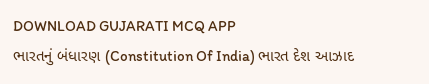DOWNLOAD GUJARATI MCQ APP
ભારતનું બંધારણ (Constitution Of India) ભારત દેશ આઝાદ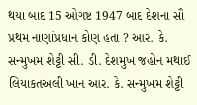થયા બાદ 15 ઓગષ્ટ 1947 બાદ દેશના સૌ પ્રથમ નાણાંપ્રધાન કોણ હતા ? આર. કે. સન્મુખમ શેટ્ટી સી. ડી. દેશમુખ જહોન મથાઈ લિયાકતઅલી ખાન આર. કે. સન્મુખમ શેટ્ટી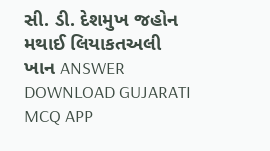સી. ડી. દેશમુખ જહોન મથાઈ લિયાકતઅલી ખાન ANSWER DOWNLOAD GUJARATI MCQ APP